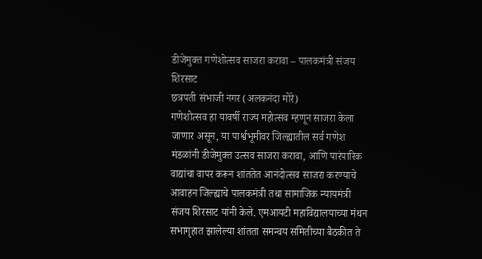डीजेमुक्त गणेशोत्सव साजरा करावा – पालकमंत्री संजय शिरसाट
छत्रपती संभाजी नगर (अलकनंदा मोरे)
गणेशोत्सव हा यावर्षी राज्य महोत्सव म्हणून साजरा केला जाणार असून, या पार्श्वभूमीवर जिल्ह्यातील सर्व गणेश मंडळांनी डीजेमुक्त उत्सव साजरा करावा, आणि पारंपारिक वाद्यांचा वापर करून शांततेत आनंदोत्सव साजरा करण्याचे आवाहन जिल्ह्याचे पालकमंत्री तथा सामाजिक न्यायमंत्री संजय शिरसाट यांनी केले. एमआयटी महाविद्यालयाच्या मंथन सभागृहात झालेल्या शांतता समन्वय समितीच्या बैठकीत ते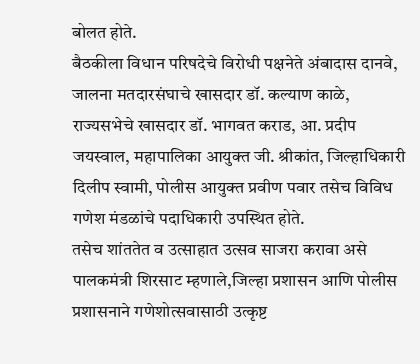बोलत होते.
बैठकीला विधान परिषदेचे विरोधी पक्षनेते अंबादास दानवे, जालना मतदारसंघाचे खासदार डॉ. कल्याण काळे, राज्यसभेचे खासदार डॉ. भागवत कराड, आ. प्रदीप जयस्वाल, महापालिका आयुक्त जी. श्रीकांत, जिल्हाधिकारी दिलीप स्वामी, पोलीस आयुक्त प्रवीण पवार तसेच विविध गणेश मंडळांचे पदाधिकारी उपस्थित होते.
तसेच शांततेत व उत्साहात उत्सव साजरा करावा असे पालकमंत्री शिरसाट म्हणाले,जिल्हा प्रशासन आणि पोलीस प्रशासनाने गणेशोत्सवासाठी उत्कृष्ट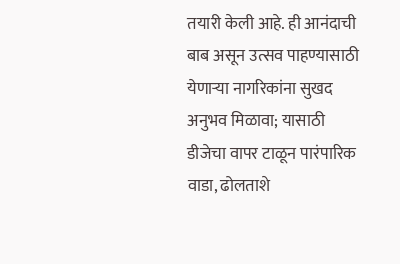तयारी केली आहे. ही आनंदाची बाब असून उत्सव पाहण्यासाठी येणाऱ्या नागरिकांना सुखद अनुभव मिळावा; यासाठी डीजेचा वापर टाळून पारंपारिक वाडा, ढोलताशे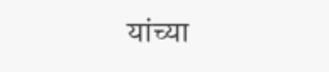यांच्या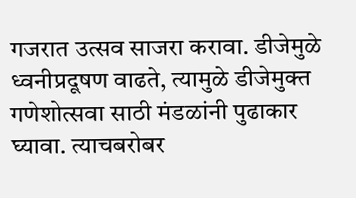गजरात उत्सव साजरा करावा. डीजेमुळे ध्वनीप्रदूषण वाढते, त्यामुळे डीजेमुक्त गणेशोत्सवा साठी मंडळांनी पुढाकार घ्यावा. त्याचबरोबर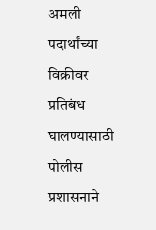अमली पदार्थांच्या विक्रीवर प्रतिबंध घालण्यासाठी पोलीस प्रशासनाने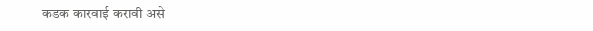कडक कारवाई करावी असे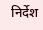निर्देश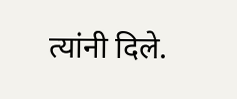त्यांनी दिले.